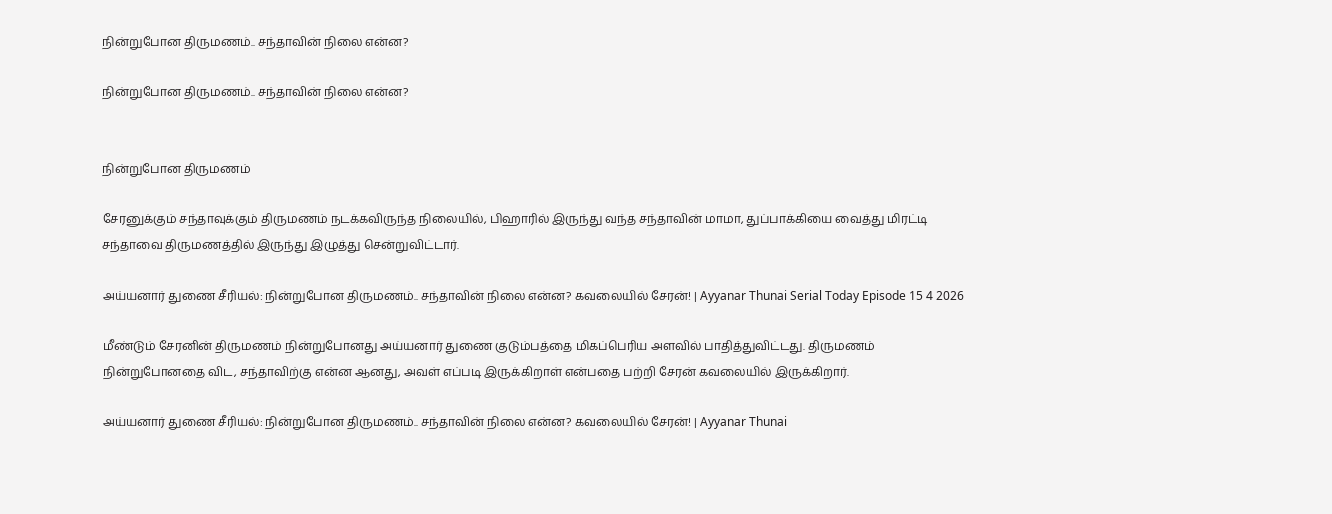நின்றுபோன திருமணம்.. சந்தாவின் நிலை என்ன?

நின்றுபோன திருமணம்.. சந்தாவின் நிலை என்ன?


நின்றுபோன திருமணம்

சேரனுக்கும் சந்தாவுக்கும் திருமணம் நடக்கவிருந்த நிலையில், பிஹாரில் இருந்து வந்த சந்தாவின் மாமா, துப்பாக்கியை வைத்து மிரட்டி சந்தாவை திருமணத்தில் இருந்து இழுத்து சென்றுவிட்டார்.

அய்யனார் துணை சீரியல்: நின்றுபோன திருமணம்.. சந்தாவின் நிலை என்ன? கவலையில் சேரன்! | Ayyanar Thunai Serial Today Episode 15 4 2026

மீண்டும் சேரனின் திருமணம் நின்றுபோனது அய்யனார் துணை குடும்பத்தை மிகப்பெரிய அளவில் பாதித்துவிட்டது. திருமணம் நின்றுபோனதை விட, சந்தாவிற்கு என்ன ஆனது, அவள் எப்படி இருக்கிறாள் என்பதை பற்றி சேரன் கவலையில் இருக்கிறார்.

அய்யனார் துணை சீரியல்: நின்றுபோன திருமணம்.. சந்தாவின் நிலை என்ன? கவலையில் சேரன்! | Ayyanar Thunai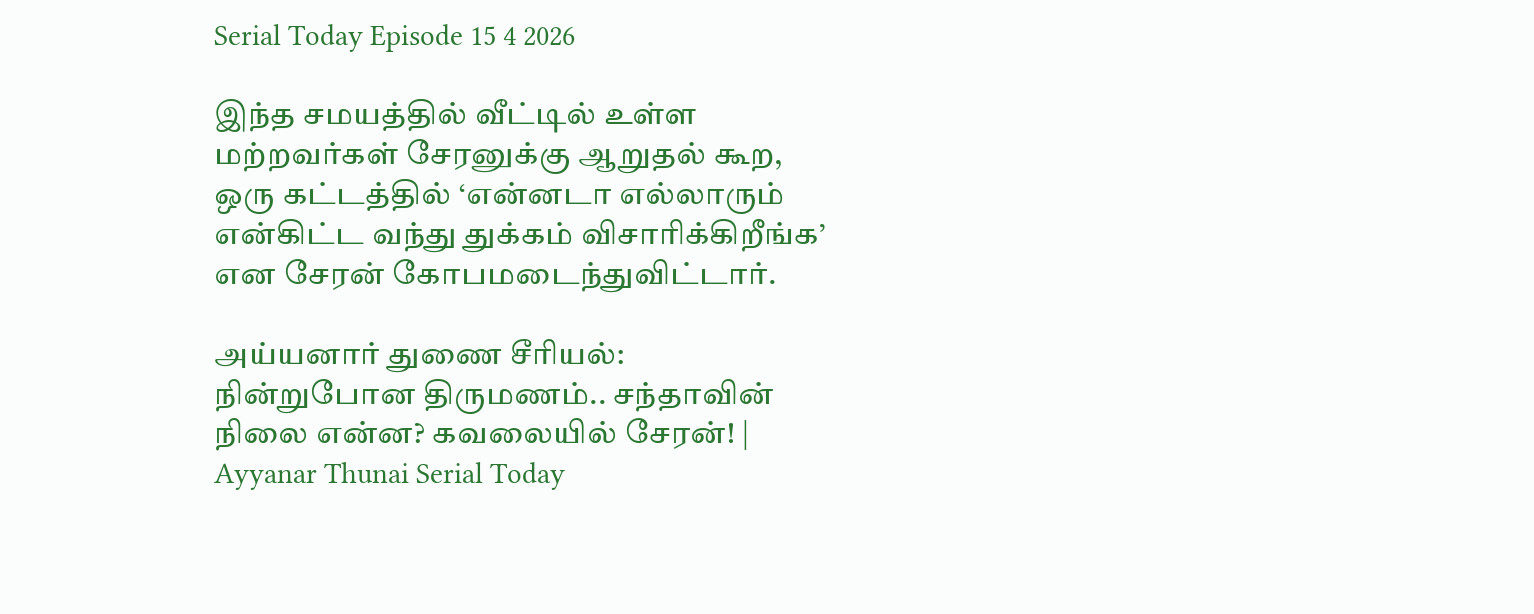Serial Today Episode 15 4 2026

இந்த சமயத்தில் வீட்டில் உள்ள மற்றவர்கள் சேரனுக்கு ஆறுதல் கூற, ஒரு கட்டத்தில் ‘என்னடா எல்லாரும் என்கிட்ட வந்து துக்கம் விசாரிக்கிறீங்க’ என சேரன் கோபமடைந்துவிட்டார்.

அய்யனார் துணை சீரியல்: நின்றுபோன திருமணம்.. சந்தாவின் நிலை என்ன? கவலையில் சேரன்! | Ayyanar Thunai Serial Today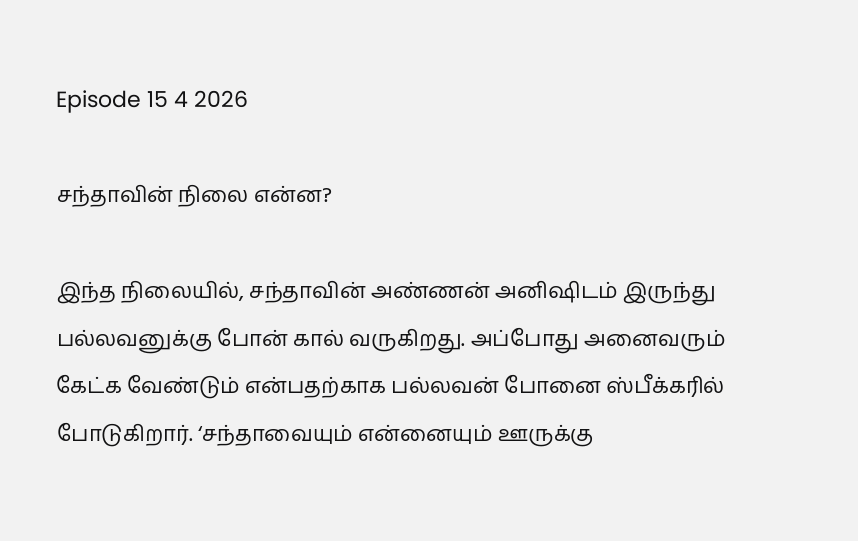Episode 15 4 2026

சந்தாவின் நிலை என்ன?

இந்த நிலையில், சந்தாவின் அண்ணன் அனிஷிடம் இருந்து பல்லவனுக்கு போன் கால் வருகிறது. அப்போது அனைவரும் கேட்க வேண்டும் என்பதற்காக பல்லவன் போனை ஸ்பீக்கரில் போடுகிறார். ‘சந்தாவையும் என்னையும் ஊருக்கு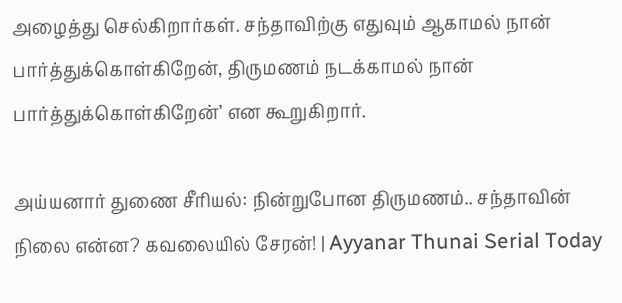அழைத்து செல்கிறார்கள். சந்தாவிற்கு எதுவும் ஆகாமல் நான் பார்த்துக்கொள்கிறேன், திருமணம் நடக்காமல் நான் பார்த்துக்கொள்கிறேன்’ என கூறுகிறார்.

அய்யனார் துணை சீரியல்: நின்றுபோன திருமணம்.. சந்தாவின் நிலை என்ன? கவலையில் சேரன்! | Ayyanar Thunai Serial Today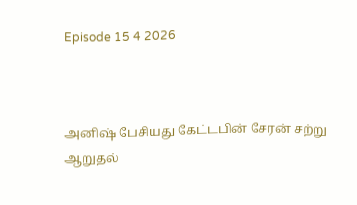Episode 15 4 2026



அனிஷ் பேசியது கேட்டபின் சேரன் சற்று ஆறுதல்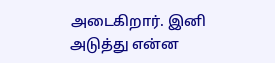அடைகிறார். இனி அடுத்து என்ன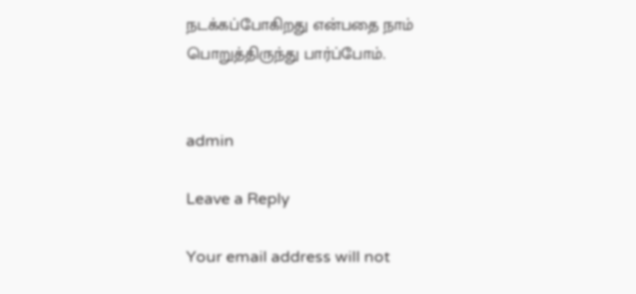நடக்கப்போகிறது என்பதை நாம் பொறுத்திருந்து பார்ப்போம்.


admin

Leave a Reply

Your email address will not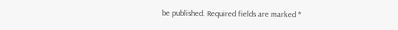be published. Required fields are marked *